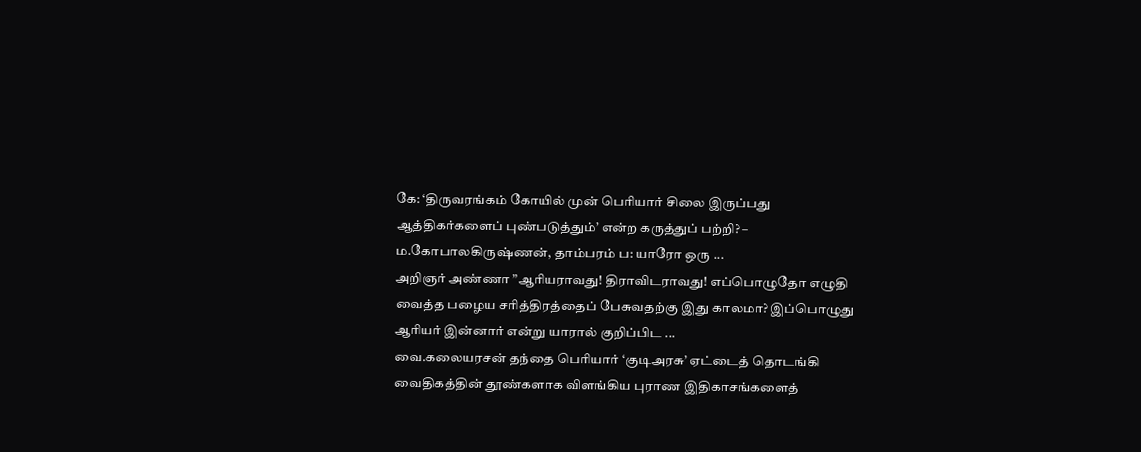கே: ‘திருவரங்கம் கோயில் முன் பெரியார் சிலை இருப்பது ஆத்திகர்களைப் புண்படுத்தும்’ என்ற கருத்துப் பற்றி? – ம.கோபாலகிருஷ்ணன், தாம்பரம் ப: யாரோ ஒரு ...
அறிஞர் அண்ணா ”ஆரியராவது! திராவிடராவது! எப்பொழுதோ எழுதி வைத்த பழைய சரித்திரத்தைப் பேசுவதற்கு இது காலமா? இப்பொழுது ஆரியர் இன்னார் என்று யாரால் குறிப்பிட ...
வை.கலையரசன் தந்தை பெரியார் ‘குடிஅரசு’ ஏட்டைத் தொடங்கி வைதிகத்தின் தூண்களாக விளங்கிய புராண இதிகாசங்களைத்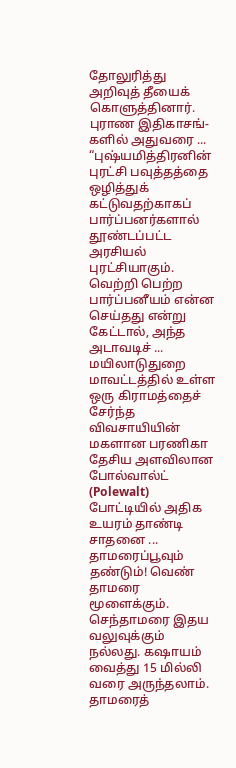தோலுரித்து அறிவுத் தீயைக் கொளுத்தினார். புராண இதிகாசங்-களில் அதுவரை ...
“புஷ்யமித்திரனின் புரட்சி பவுத்தத்தை ஒழித்துக் கட்டுவதற்காகப் பார்ப்பனர்களால் தூண்டப்பட்ட அரசியல் புரட்சியாகும். வெற்றி பெற்ற பார்ப்பனீயம் என்ன செய்தது என்று கேட்டால், அந்த அடாவடிச் ...
மயிலாடுதுறை மாவட்டத்தில் உள்ள ஒரு கிராமத்தைச் சேர்ந்த விவசாயியின் மகளான பரணிகா தேசிய அளவிலான போல்வால்ட் (Polewalt) போட்டியில் அதிக உயரம் தாண்டி சாதனை ...
தாமரைப்பூவும் தண்டும்! வெண் தாமரை மூளைக்கும். செந்தாமரை இதய வலுவுக்கும் நல்லது. கஷாயம் வைத்து 15 மில்லி வரை அருந்தலாம். தாமரைத்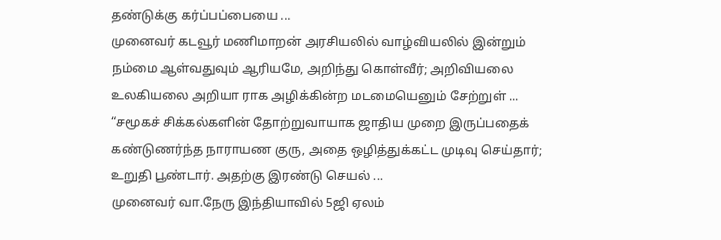தண்டுக்கு கர்ப்பப்பையை ...
முனைவர் கடவூர் மணிமாறன் அரசியலில் வாழ்வியலில் இன்றும் நம்மை ஆள்வதுவும் ஆரியமே, அறிந்து கொள்வீர்; அறிவியலை உலகியலை அறியா ராக அழிக்கின்ற மடமையெனும் சேற்றுள் ...
“சமூகச் சிக்கல்களின் தோற்றுவாயாக ஜாதிய முறை இருப்பதைக் கண்டுணர்ந்த நாராயண குரு, அதை ஒழித்துக்கட்ட முடிவு செய்தார்; உறுதி பூண்டார். அதற்கு இரண்டு செயல் ...
முனைவர் வா.நேரு இந்தியாவில் 5ஜி ஏலம்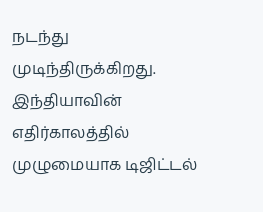நடந்து முடிந்திருக்கிறது. இந்தியாவின் எதிர்காலத்தில் முழுமையாக டிஜிட்டல்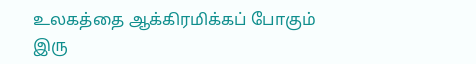உலகத்தை ஆக்கிரமிக்கப் போகும் இரு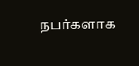நபர்களாக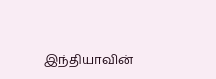இந்தியாவின்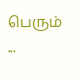பெரும் ...